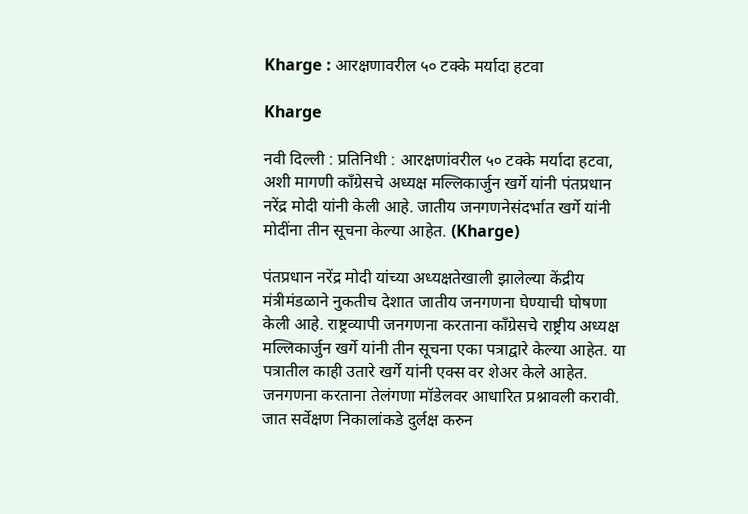Kharge : आरक्षणावरील ५० टक्के मर्यादा हटवा

Kharge

नवी दिल्ली : प्रतिनिधी : आरक्षणांवरील ५० टक्के मर्यादा हटवा, अशी मागणी काँग्रेसचे अध्यक्ष मल्लिकार्जुन खर्गे यांनी पंतप्रधान नरेंद्र मोदी यांनी केली आहे. जातीय जनगणनेसंदर्भात खर्गे यांनी मोदींना तीन सूचना केल्या आहेत. (Kharge)

पंतप्रधान नरेंद्र मोदी यांच्या अध्यक्षतेखाली झालेल्या केंद्रीय मंत्रीमंडळाने नुकतीच देशात जातीय जनगणना घेण्याची घोषणा केली आहे. राष्ट्रव्यापी जनगणना करताना काँग्रेसचे राष्ट्रीय अध्यक्ष मल्लिकार्जुन खर्गे यांनी तीन सूचना एका पत्राद्वारे केल्या आहेत. या पत्रातील काही उतारे खर्गे यांनी एक्स वर शेअर केले आहेत. जनगणना करताना तेलंगणा मॉडेलवर आधारित प्रश्नावली करावी. जात सर्वेक्षण निकालांकडे दुर्लक्ष करुन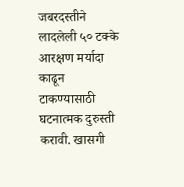जबरदस्तीने लादलेली ५० टक्के आरक्षण मर्यादा काढून टाकण्यासाठी घटनात्मक दुरुस्ती करावी. खासगी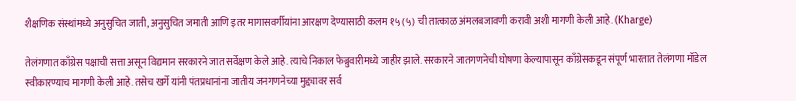शैक्षणिक संस्थांमध्ये अनुसुचित जाती, अनुसुचित जमाती आणि इतर मागासवर्गीयांना आरक्षण देण्यासाठी कलम १५ (५) ची तात्काळ अंमलबजावणी करावी अशी मागणी केली आहे. (Kharge)

तेलंगणात काँग्रेस पक्षाची सत्ता असून विद्यमान सरकारने जात सर्वेक्षण केले आहे. त्याचे निकाल फेब्रुवारीमध्ये जाहीर झाले. सरकारने जातगणनेची घोषणा केल्यापासून काँग्रेसकडून संपूर्ण भारतात तेलंगणा मॉडेल स्वीकारण्याच मागणी केली आहे. तसेच खर्गे यांनी पंतप्रधानांना जातीय जनगणनेच्या मुद्द्यावर सर्व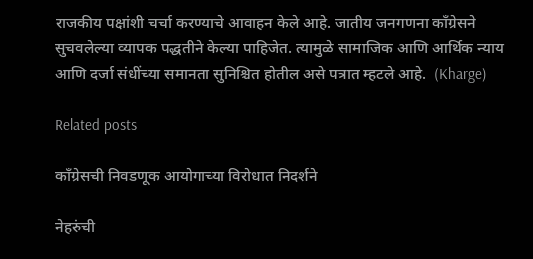राजकीय पक्षांशी चर्चा करण्याचे आवाहन केले आहे. जातीय जनगणना काँग्रेसने सुचवलेल्या व्यापक पद्धतीने केल्या पाहिजेत. त्यामुळे सामाजिक आणि आर्थिक न्याय आणि दर्जा संधींच्या समानता सुनिश्चित होतील असे पत्रात म्हटले आहे.  (Kharge)

Related posts

काँग्रेसची निवडणूक आयोगाच्या विरोधात निदर्शने

नेहरुंची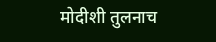मोदीशी तुलनाच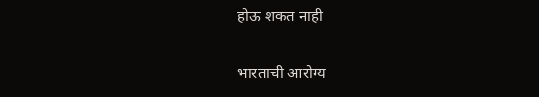होऊ शकत नाही

भारताची आरोग्य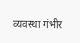व्यवस्था गंभीर